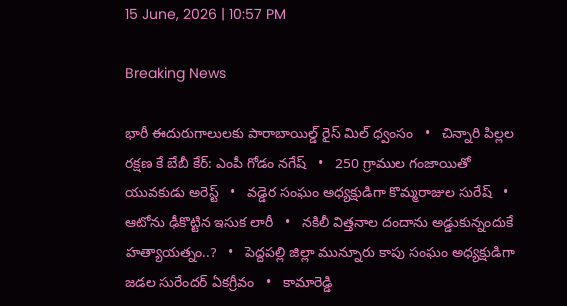15 June, 2026 | 10:57 PM

Breaking News

భారీ ఈదురుగాలులకు పారాబాయిల్డ్ రైస్ మిల్ ధ్వంసం   •   చిన్నారి పిల్లల రక్షణ కే బేబీ కేర్: ఎంపీ గోడం నగేష్   •   250 గ్రాముల గంజాయితో యువకుడు అరెస్ట్   •   వడ్డెర సంఘం అధ్యక్షుడిగా కొమ్మరాజుల సురేష్   •   ఆటోను ఢీకొట్టిన ఇసుక లారీ   •   నకిలీ విత్తనాల దందాను అడ్డుకున్నందుకే హత్యాయత్నం..?   •   పెద్దపల్లి జిల్లా మున్నూరు కాపు సంఘం అధ్యక్షుడిగా జడల సురేందర్ ఏకగ్రీవం   •   కామారెడ్డి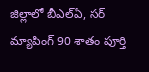జిల్లాలో బీఎల్ఏ, సర్ మ్యాపింగ్ 90 శాతం పూర్తి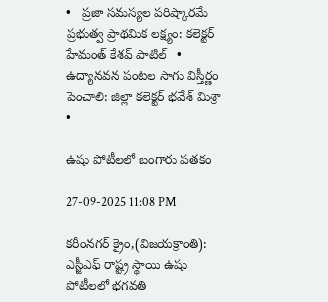•   ప్రజా సమస్యల పరిష్కారమే ప్రభుత్వ ప్రాథమిక లక్ష్యం: కలెక్టర్ హేమంత్ కేశవ్ పాటిల్   •   ఉద్యానవన పంటల సాగు విస్తీర్ణం పెంచాలి: జిల్లా కలెక్టర్ భవేశ్ మిశ్రా   •

ఉషు పోటీలలో బంగారు పతకం

27-09-2025 11:08 PM

కరీంనగర్ క్రైం,(విజయక్రాంతి): ఎస్జీఎఫ్ రాష్ట్ర స్థాయి ఉషు పోటీలలో భగవతి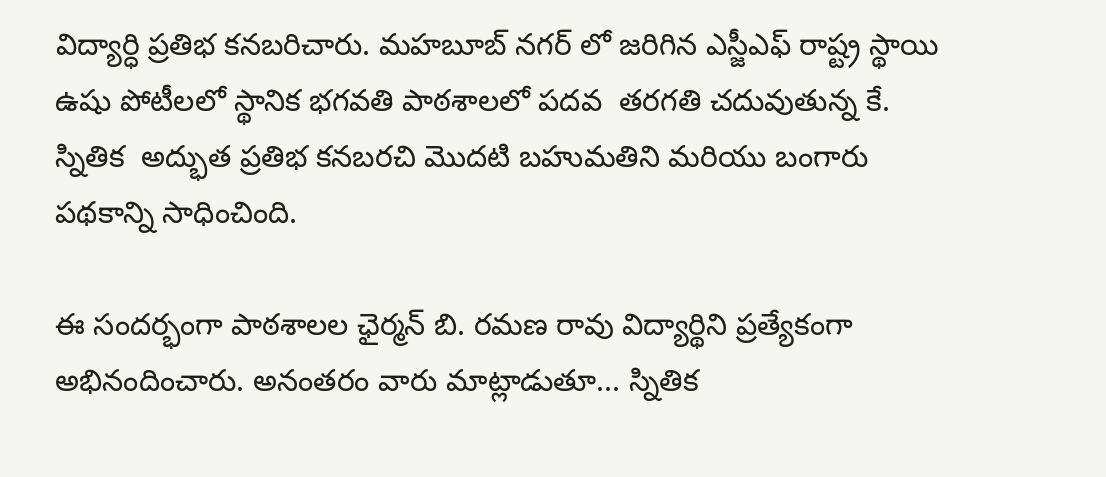విద్యార్ధి ప్రతిభ కనబరిచారు. మహబూబ్ నగర్ లో జరిగిన ఎస్జీఎఫ్ రాష్ట్ర స్థాయి ఉషు పోటీలలో స్థానిక భగవతి పాఠశాలలో పదవ  తరగతి చదువుతున్న కే. స్నితిక  అద్భుత ప్రతిభ కనబరచి మొదటి బహుమతిని మరియు బంగారు పథకాన్ని సాధించింది.

ఈ సందర్భంగా పాఠశాలల ఛైర్మన్ బి. రమణ రావు విద్యార్థిని ప్రత్యేకంగా అభినందించారు. అనంతరం వారు మాట్లాడుతూ... స్నితిక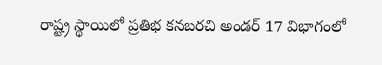రాష్ట్ర స్థాయిలో ప్రతిభ కనబరచి అండర్ 17 విభాగంలో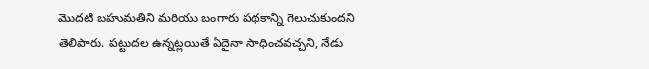మొదటి బహుమతిని మరియు బంగారు పథకాన్ని గెలుచుకుందని తెలిపారు. పట్టుదల ఉన్నట్లయితే ఏదైనా సాధించవచ్చని, నేడు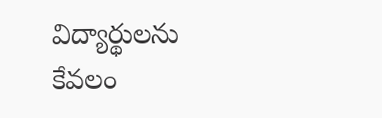విద్యార్థులను కేవలం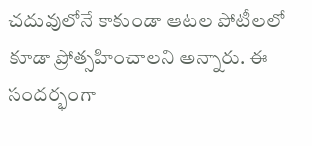చదువులోనే కాకుండా ఆటల పోటీలలో కూడా ప్రోత్సహించాలని అన్నారు. ఈ సందర్భంగా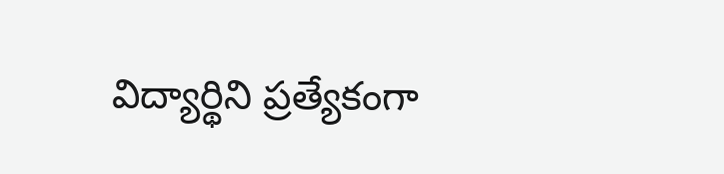విద్యార్థిని ప్రత్యేకంగా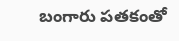బంగారు పతకంతో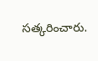సత్కరించారు.